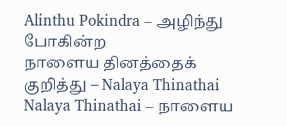Alinthu Pokindra – அழிந்து போகின்ற
நாளைய தினத்தைக் குறித்து – Nalaya Thinathai
Nalaya Thinathai – நாளைய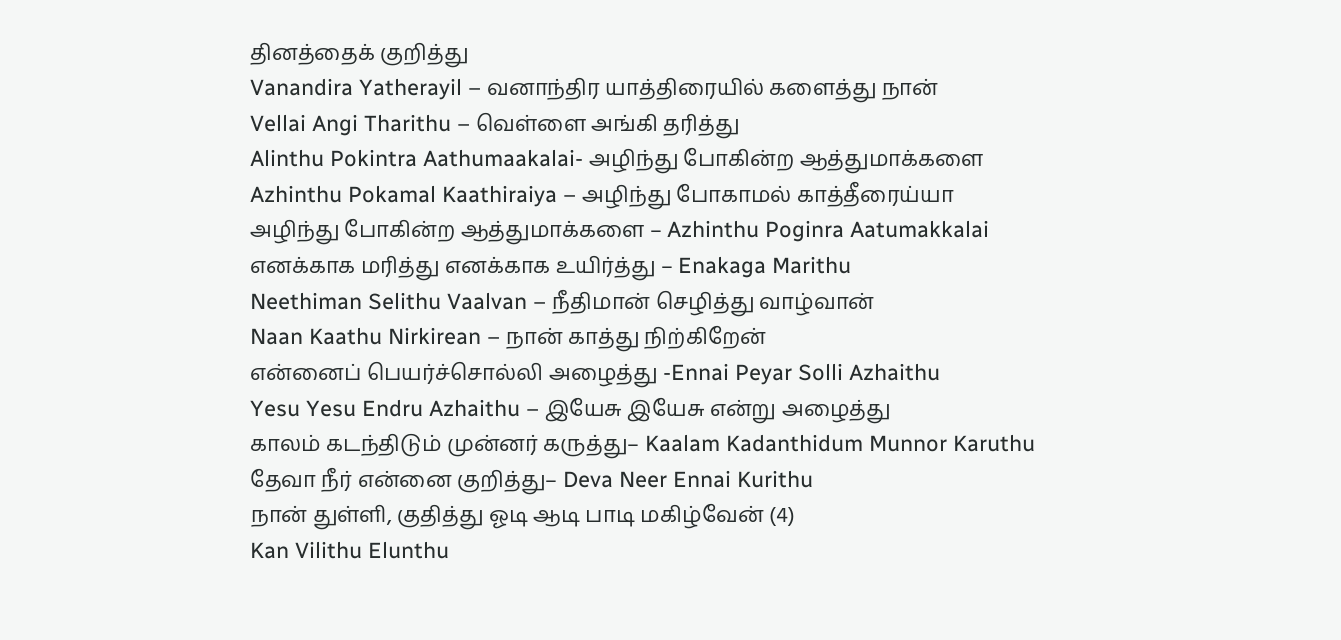தினத்தைக் குறித்து
Vanandira Yatherayil – வனாந்திர யாத்திரையில் களைத்து நான்
Vellai Angi Tharithu – வெள்ளை அங்கி தரித்து
Alinthu Pokintra Aathumaakalai- அழிந்து போகின்ற ஆத்துமாக்களை
Azhinthu Pokamal Kaathiraiya – அழிந்து போகாமல் காத்தீரைய்யா
அழிந்து போகின்ற ஆத்துமாக்களை – Azhinthu Poginra Aatumakkalai
எனக்காக மரித்து எனக்காக உயிர்த்து – Enakaga Marithu
Neethiman Selithu Vaalvan – நீதிமான் செழித்து வாழ்வான்
Naan Kaathu Nirkirean – நான் காத்து நிற்கிறேன்
என்னைப் பெயர்ச்சொல்லி அழைத்து -Ennai Peyar Solli Azhaithu
Yesu Yesu Endru Azhaithu – இயேசு இயேசு என்று அழைத்து
காலம் கடந்திடும் முன்னர் கருத்து– Kaalam Kadanthidum Munnor Karuthu
தேவா நீர் என்னை குறித்து– Deva Neer Ennai Kurithu
நான் துள்ளி, குதித்து ஓடி ஆடி பாடி மகிழ்வேன் (4)
Kan Vilithu Elunthu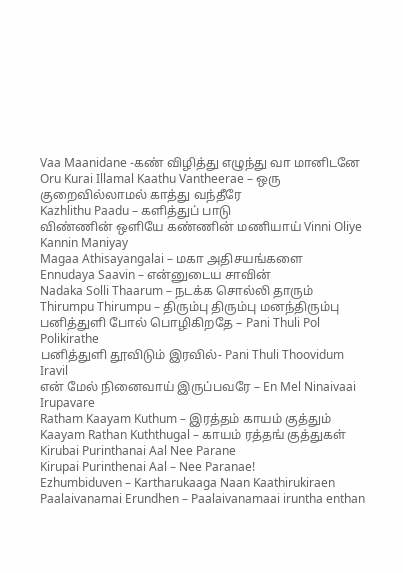Vaa Maanidane -கண் விழித்து எழுந்து வா மானிடனே
Oru Kurai Illamal Kaathu Vantheerae – ஒரு குறைவில்லாமல் காத்து வந்தீரே
Kazhlithu Paadu – களித்துப் பாடு
விண்ணின் ஒளியே கண்ணின் மணியாய் Vinni Oliye Kannin Maniyay
Magaa Athisayangalai – மகா அதிசயங்களை
Ennudaya Saavin – என்னுடைய சாவின்
Nadaka Solli Thaarum – நடக்க சொல்லி தாரும்
Thirumpu Thirumpu – திரும்பு திரும்பு மனந்திரும்பு
பனித்துளி போல் பொழிகிறதே – Pani Thuli Pol Polikirathe
பனித்துளி தூவிடும் இரவில்- Pani Thuli Thoovidum Iravil
என் மேல் நினைவாய் இருப்பவரே – En Mel Ninaivaai Irupavare
Ratham Kaayam Kuthum – இரத்தம் காயம் குத்தும்
Kaayam Rathan Kuththugal – காயம் ரத்தங் குத்துகள்
Kirubai Purinthanai Aal Nee Parane
Kirupai Purinthenai Aal – Nee Paranae!
Ezhumbiduven – Kartharukaaga Naan Kaathirukiraen
Paalaivanamai Erundhen – Paalaivanamaai iruntha enthan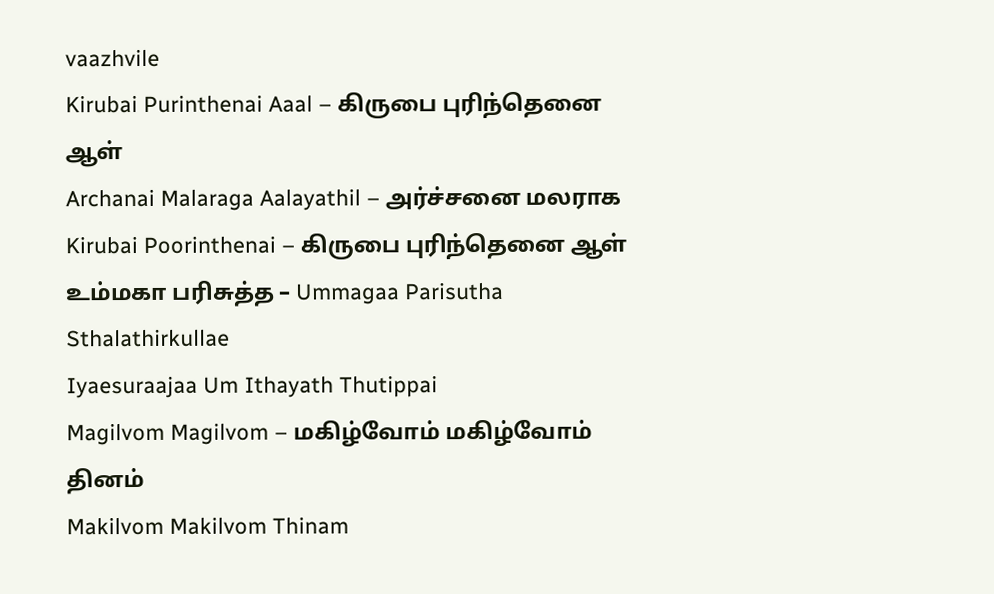vaazhvile
Kirubai Purinthenai Aaal – கிருபை புரிந்தெனை ஆள்
Archanai Malaraga Aalayathil – அர்ச்சனை மலராக
Kirubai Poorinthenai – கிருபை புரிந்தெனை ஆள்
உம்மகா பரிசுத்த – Ummagaa Parisutha Sthalathirkullae
Iyaesuraajaa Um Ithayath Thutippai
Magilvom Magilvom – மகிழ்வோம் மகிழ்வோம் தினம்
Makilvom Makilvom Thinam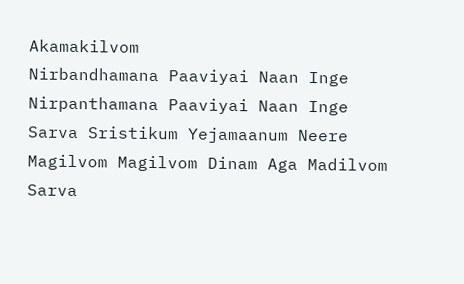Akamakilvom
Nirbandhamana Paaviyai Naan Inge
Nirpanthamana Paaviyai Naan Inge
Sarva Sristikum Yejamaanum Neere
Magilvom Magilvom Dinam Aga Madilvom
Sarva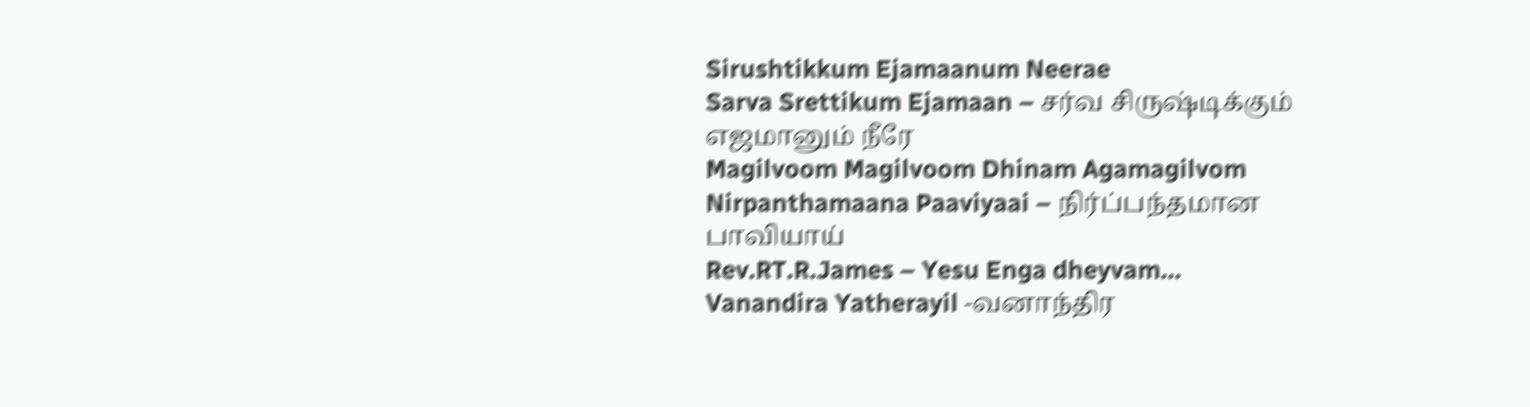Sirushtikkum Ejamaanum Neerae
Sarva Srettikum Ejamaan – சர்வ சிருஷ்டிக்கும் எஜமானும் நீரே
Magilvoom Magilvoom Dhinam Agamagilvom
Nirpanthamaana Paaviyaai – நிர்ப்பந்தமான பாவியாய்
Rev.RT.R.James – Yesu Enga dheyvam…
Vanandira Yatherayil -வனாந்திர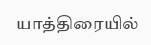யாத்திரையில்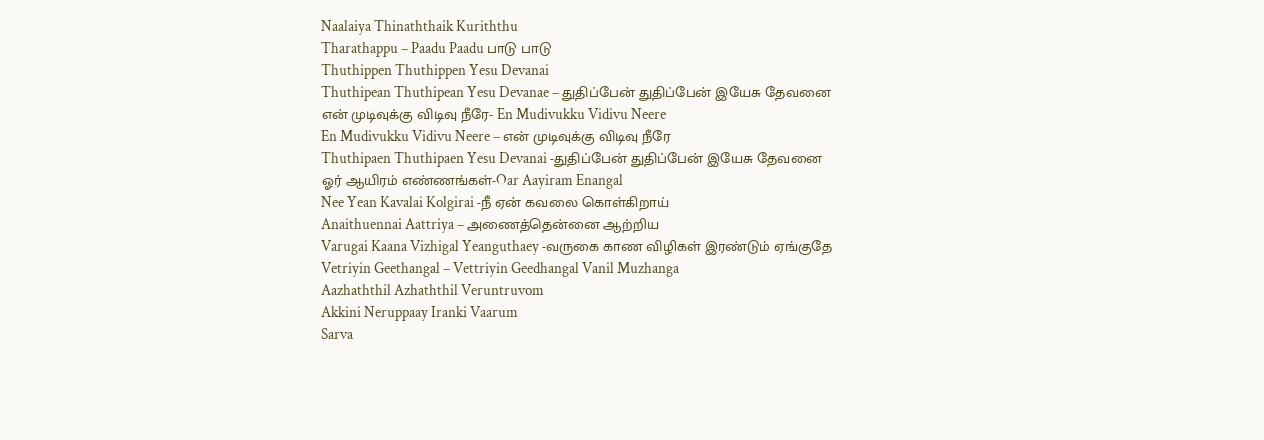Naalaiya Thinaththaik Kuriththu
Tharathappu – Paadu Paadu பாடு பாடு
Thuthippen Thuthippen Yesu Devanai
Thuthipean Thuthipean Yesu Devanae – துதிப்பேன் துதிப்பேன் இயேசு தேவனை
என் முடிவுக்கு விடிவு நீரே- En Mudivukku Vidivu Neere
En Mudivukku Vidivu Neere – என் முடிவுக்கு விடிவு நீரே
Thuthipaen Thuthipaen Yesu Devanai -துதிப்பேன் துதிப்பேன் இயேசு தேவனை
ஓர் ஆயிரம் எண்ணங்கள்-Oar Aayiram Enangal
Nee Yean Kavalai Kolgirai -நீ ஏன் கவலை கொள்கிறாய்
Anaithuennai Aattriya – அணைத்தென்னை ஆற்றிய
Varugai Kaana Vizhigal Yeanguthaey -வருகை காண விழிகள் இரண்டும் ஏங்குதே
Vetriyin Geethangal – Vettriyin Geedhangal Vanil Muzhanga
Aazhaththil Azhaththil Veruntruvom
Akkini Neruppaay Iranki Vaarum
Sarva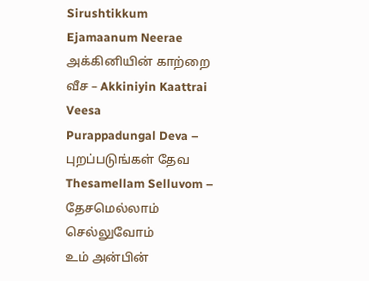Sirushtikkum Ejamaanum Neerae
அக்கினியின் காற்றை வீச – Akkiniyin Kaattrai Veesa
Purappadungal Deva – புறப்படுங்கள் தேவ
Thesamellam Selluvom – தேசமெல்லாம் செல்லுவோம்
உம் அன்பின்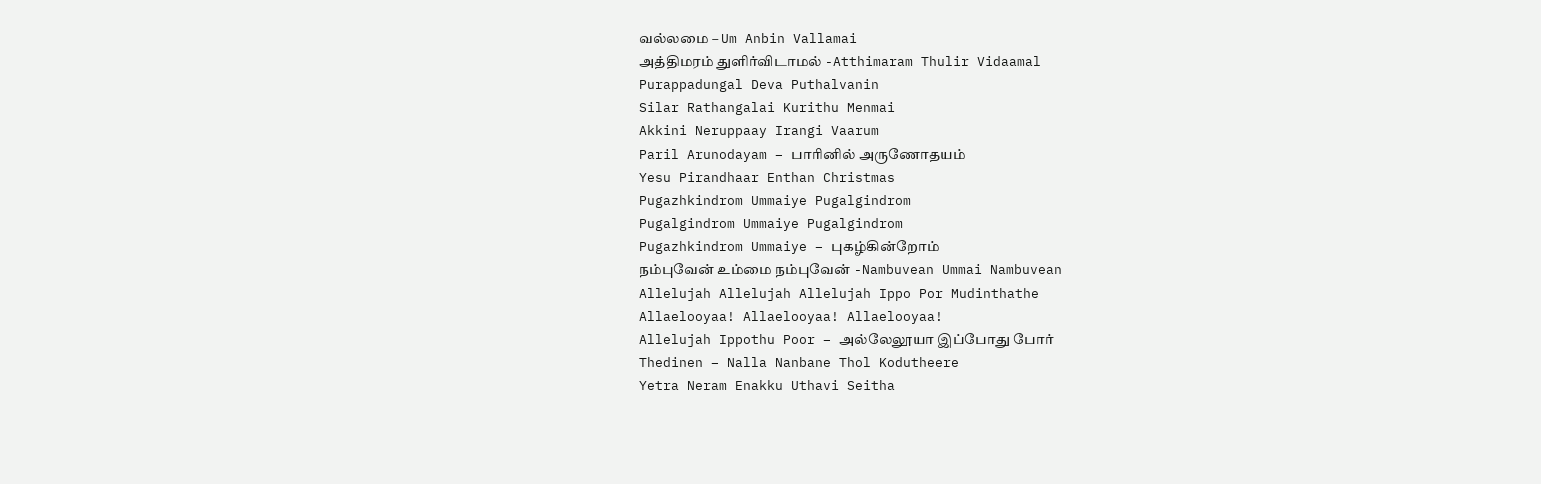வல்லமை – Um Anbin Vallamai
அத்திமரம் துளிர்விடாமல் -Atthimaram Thulir Vidaamal
Purappadungal Deva Puthalvanin
Silar Rathangalai Kurithu Menmai
Akkini Neruppaay Irangi Vaarum
Paril Arunodayam – பாரினில் அருணோதயம்
Yesu Pirandhaar Enthan Christmas
Pugazhkindrom Ummaiye Pugalgindrom
Pugalgindrom Ummaiye Pugalgindrom
Pugazhkindrom Ummaiye – புகழ்கின்றோம்
நம்புவேன் உம்மை நம்புவேன் -Nambuvean Ummai Nambuvean
Allelujah Allelujah Allelujah Ippo Por Mudinthathe
Allaelooyaa! Allaelooyaa! Allaelooyaa!
Allelujah Ippothu Poor – அல்லேலூயா இப்போது போர்
Thedinen – Nalla Nanbane Thol Kodutheere
Yetra Neram Enakku Uthavi Seitha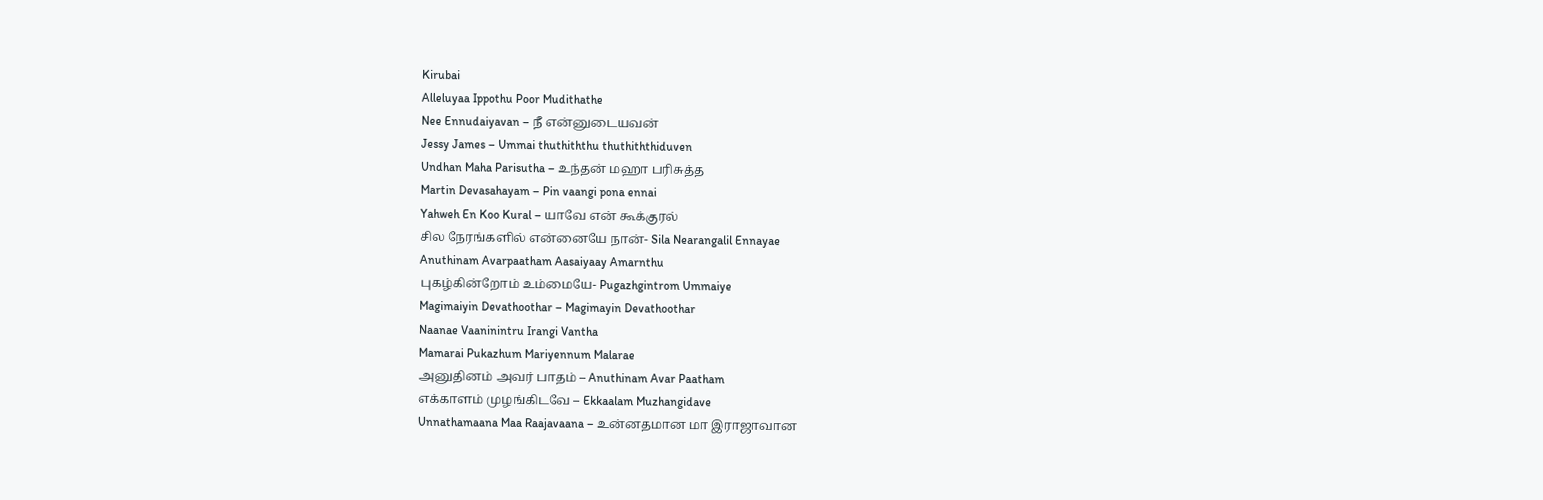Kirubai
Alleluyaa Ippothu Poor Mudithathe
Nee Ennudaiyavan – நீ என்னுடையவன்
Jessy James – Ummai thuthiththu thuthiththiduven
Undhan Maha Parisutha – உந்தன் மஹா பரிசுத்த
Martin Devasahayam – Pin vaangi pona ennai
Yahweh En Koo Kural – யாவே என் கூக்குரல்
சில நேரங்களில் என்னையே நான்- Sila Nearangalil Ennayae
Anuthinam Avarpaatham Aasaiyaay Amarnthu
புகழ்கின்றோம் உம்மையே- Pugazhgintrom Ummaiye
Magimaiyin Devathoothar – Magimayin Devathoothar
Naanae Vaaninintru Irangi Vantha
Mamarai Pukazhum Mariyennum Malarae
அனுதினம் அவர் பாதம் – Anuthinam Avar Paatham
எக்காளம் முழங்கிடவே – Ekkaalam Muzhangidave
Unnathamaana Maa Raajavaana – உன்னதமான மா இராஜாவான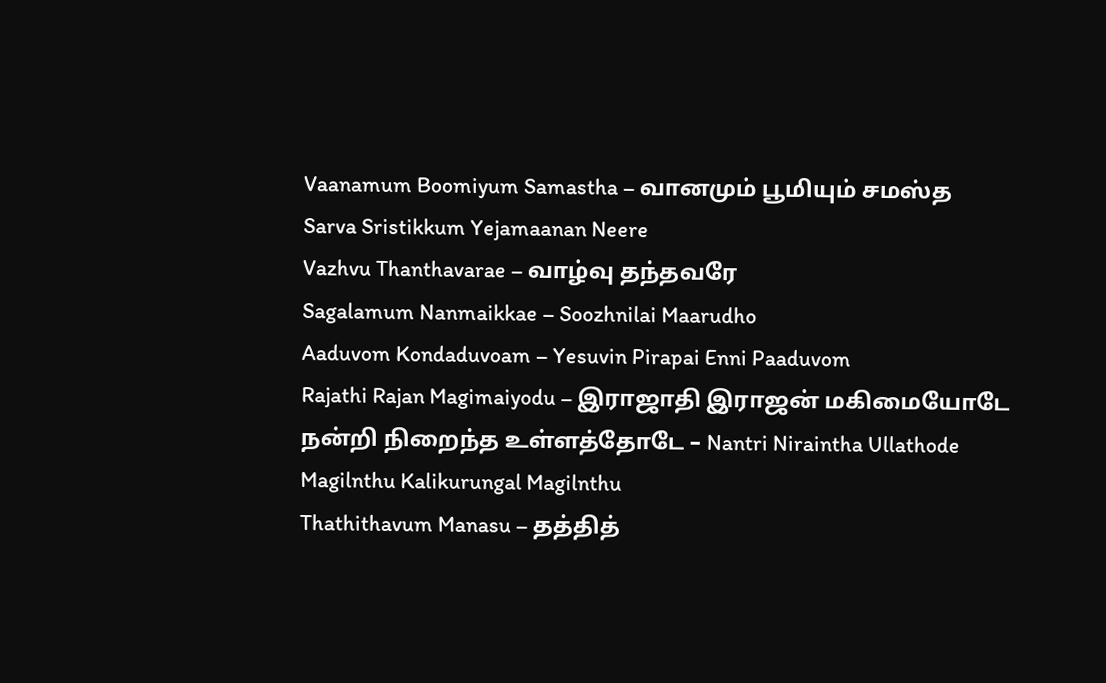Vaanamum Boomiyum Samastha – வானமும் பூமியும் சமஸ்த
Sarva Sristikkum Yejamaanan Neere
Vazhvu Thanthavarae – வாழ்வு தந்தவரே
Sagalamum Nanmaikkae – Soozhnilai Maarudho
Aaduvom Kondaduvoam – Yesuvin Pirapai Enni Paaduvom
Rajathi Rajan Magimaiyodu – இராஜாதி இராஜன் மகிமையோடே
நன்றி நிறைந்த உள்ளத்தோடே – Nantri Niraintha Ullathode
Magilnthu Kalikurungal Magilnthu
Thathithavum Manasu – தத்தித்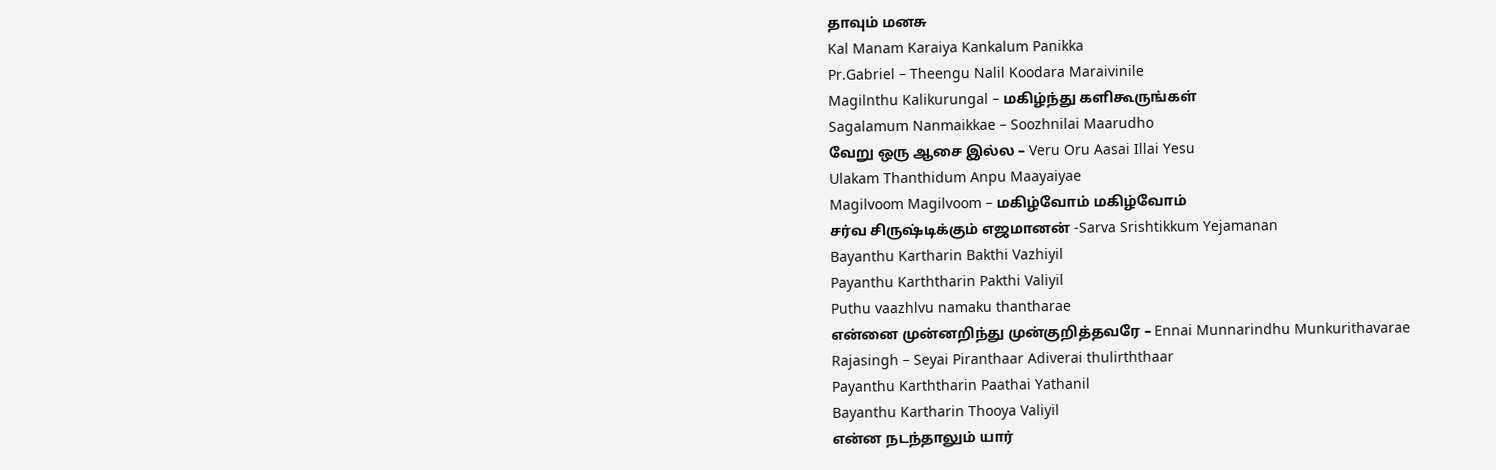தாவும் மனசு
Kal Manam Karaiya Kankalum Panikka
Pr.Gabriel – Theengu Nalil Koodara Maraivinile
Magilnthu Kalikurungal – மகிழ்ந்து களிகூருங்கள்
Sagalamum Nanmaikkae – Soozhnilai Maarudho
வேறு ஒரு ஆசை இல்ல – Veru Oru Aasai Illai Yesu
Ulakam Thanthidum Anpu Maayaiyae
Magilvoom Magilvoom – மகிழ்வோம் மகிழ்வோம்
சர்வ சிருஷ்டிக்கும் எஜமானன் -Sarva Srishtikkum Yejamanan
Bayanthu Kartharin Bakthi Vazhiyil
Payanthu Karththarin Pakthi Valiyil
Puthu vaazhlvu namaku thantharae
என்னை முன்னறிந்து முன்குறித்தவரே – Ennai Munnarindhu Munkurithavarae
Rajasingh – Seyai Piranthaar Adiverai thulirththaar
Payanthu Karththarin Paathai Yathanil
Bayanthu Kartharin Thooya Valiyil
என்ன நடந்தாலும் யார்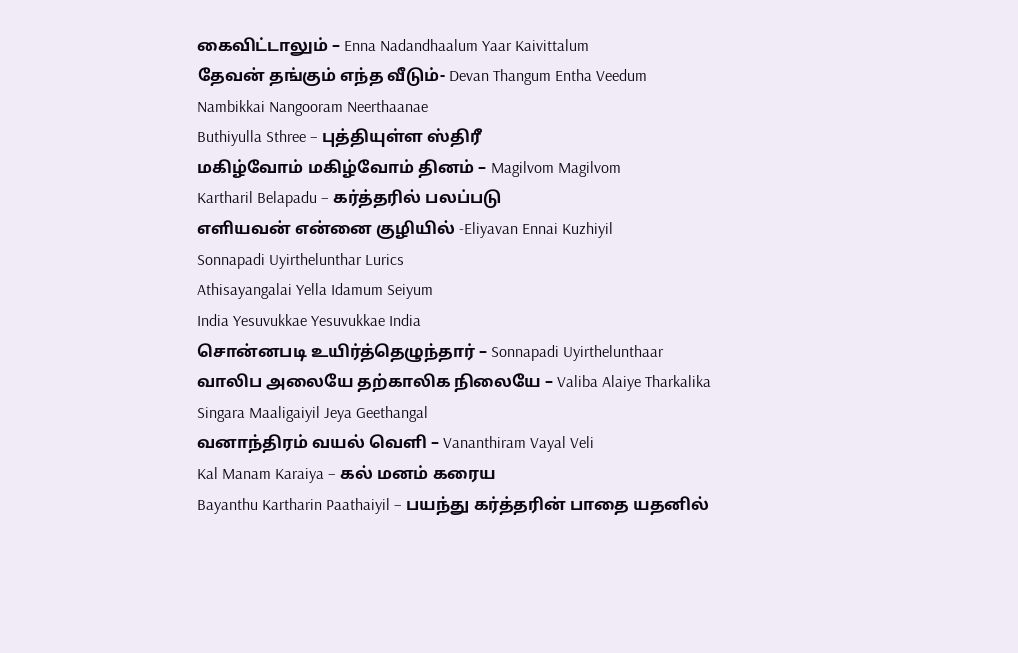கைவிட்டாலும் – Enna Nadandhaalum Yaar Kaivittalum
தேவன் தங்கும் எந்த வீடும்- Devan Thangum Entha Veedum
Nambikkai Nangooram Neerthaanae
Buthiyulla Sthree – புத்தியுள்ள ஸ்திரீ
மகிழ்வோம் மகிழ்வோம் தினம் – Magilvom Magilvom
Kartharil Belapadu – கர்த்தரில் பலப்படு
எளியவன் என்னை குழியில் -Eliyavan Ennai Kuzhiyil
Sonnapadi Uyirthelunthar Lurics
Athisayangalai Yella Idamum Seiyum
India Yesuvukkae Yesuvukkae India
சொன்னபடி உயிர்த்தெழுந்தார் – Sonnapadi Uyirthelunthaar
வாலிப அலையே தற்காலிக நிலையே – Valiba Alaiye Tharkalika
Singara Maaligaiyil Jeya Geethangal
வனாந்திரம் வயல் வெளி – Vananthiram Vayal Veli
Kal Manam Karaiya – கல் மனம் கரைய
Bayanthu Kartharin Paathaiyil – பயந்து கர்த்தரின் பாதை யதனில்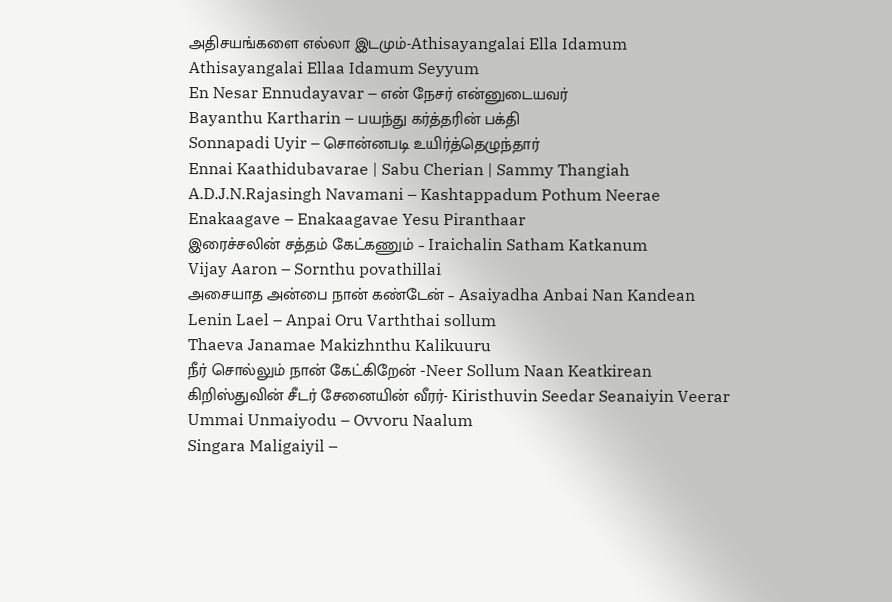அதிசயங்களை எல்லா இடமும்-Athisayangalai Ella Idamum
Athisayangalai Ellaa Idamum Seyyum
En Nesar Ennudayavar – என் நேசர் என்னுடையவர்
Bayanthu Kartharin – பயந்து கர்த்தரின் பக்தி
Sonnapadi Uyir – சொன்னபடி உயிர்த்தெழுந்தார்
Ennai Kaathidubavarae | Sabu Cherian | Sammy Thangiah
A.D.J.N.Rajasingh Navamani – Kashtappadum Pothum Neerae
Enakaagave – Enakaagavae Yesu Piranthaar
இரைச்சலின் சத்தம் கேட்கணும் – Iraichalin Satham Katkanum
Vijay Aaron – Sornthu povathillai
அசையாத அன்பை நான் கண்டேன் – Asaiyadha Anbai Nan Kandean
Lenin Lael – Anpai Oru Varththai sollum
Thaeva Janamae Makizhnthu Kalikuuru
நீர் சொல்லும் நான் கேட்கிறேன் -Neer Sollum Naan Keatkirean
கிறிஸ்துவின் சீடர் சேனையின் வீரர்- Kiristhuvin Seedar Seanaiyin Veerar
Ummai Unmaiyodu – Ovvoru Naalum
Singara Maligaiyil –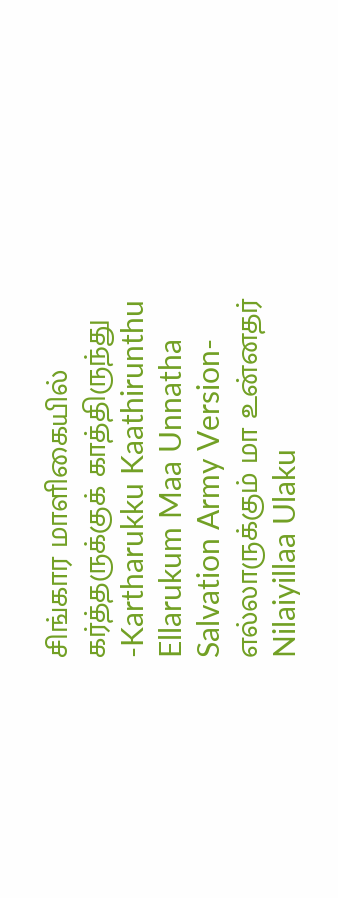சிங்கார மாளிகையில்
கர்த்தருக்குக் காத்திருந்து -Kartharukku Kaathirunthu
Ellarukum Maa Unnatha Salvation Army Version- எல்லாருக்கும் மா உன்னதர்
Nilaiyillaa Ulaku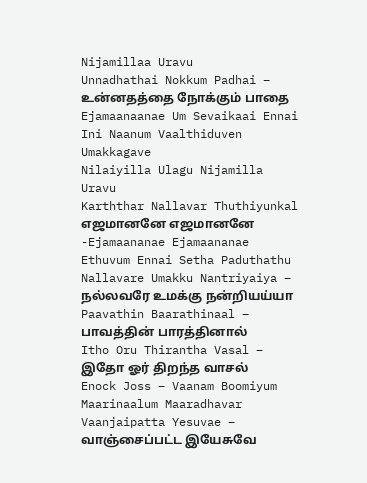Nijamillaa Uravu
Unnadhathai Nokkum Padhai – உன்னதத்தை நோக்கும் பாதை
Ejamaanaanae Um Sevaikaai Ennai
Ini Naanum Vaalthiduven Umakkagave
Nilaiyilla Ulagu Nijamilla Uravu
Karththar Nallavar Thuthiyunkal
எஜமானனே எஜமானனே -Ejamaananae Ejamaananae
Ethuvum Ennai Setha Paduthathu
Nallavare Umakku Nantriyaiya – நல்லவரே உமக்கு நன்றியய்யா
Paavathin Baarathinaal – பாவத்தின் பாரத்தினால்
Itho Oru Thirantha Vasal – இதோ ஓர் திறந்த வாசல்
Enock Joss – Vaanam Boomiyum Maarinaalum Maaradhavar
Vaanjaipatta Yesuvae – வாஞ்சைப்பட்ட இயேசுவே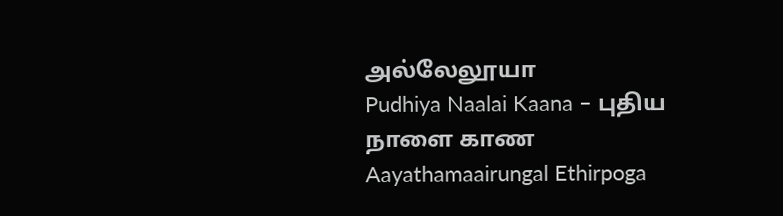அல்லேலூயா
Pudhiya Naalai Kaana – புதிய நாளை காண
Aayathamaairungal Ethirpoga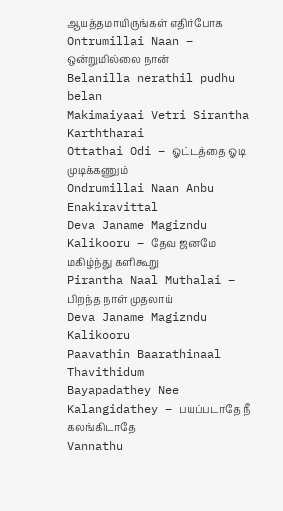ஆயத்தமாயிருங்கள் எதிர்போக
Ontrumillai Naan – ஒன்றுமில்லை நான்
Belanilla nerathil pudhu belan
Makimaiyaai Vetri Sirantha Karththarai
Ottathai Odi – ஓட்டத்தை ஓடி முடிக்கணும்
Ondrumillai Naan Anbu Enakiravittal
Deva Janame Magizndu Kalikooru – தேவ ஜனமே மகிழ்ந்து களிகூறு
Pirantha Naal Muthalai – பிறந்த நாள் முதலாய்
Deva Janame Magizndu Kalikooru
Paavathin Baarathinaal Thavithidum
Bayapadathey Nee Kalangidathey – பயப்படாதே நீ கலங்கிடாதே
Vannathu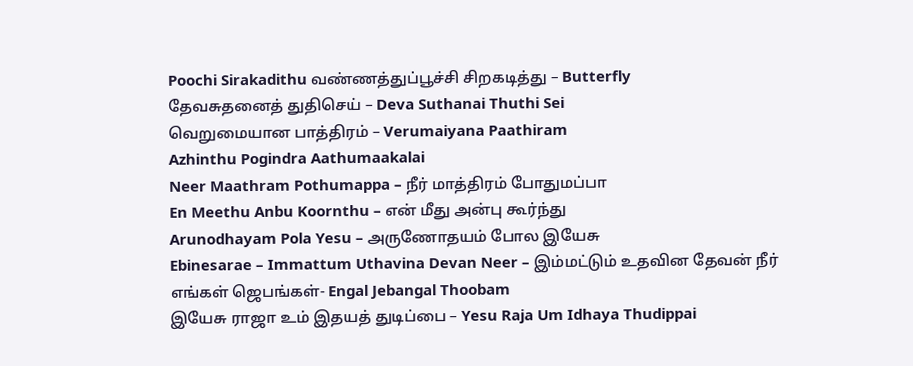Poochi Sirakadithu வண்ணத்துப்பூச்சி சிறகடித்து – Butterfly
தேவசுதனைத் துதிசெய் – Deva Suthanai Thuthi Sei
வெறுமையான பாத்திரம் – Verumaiyana Paathiram
Azhinthu Pogindra Aathumaakalai
Neer Maathram Pothumappa – நீர் மாத்திரம் போதுமப்பா
En Meethu Anbu Koornthu – என் மீது அன்பு கூர்ந்து
Arunodhayam Pola Yesu – அருணோதயம் போல இயேசு
Ebinesarae – Immattum Uthavina Devan Neer – இம்மட்டும் உதவின தேவன் நீர்
எங்கள் ஜெபங்கள்- Engal Jebangal Thoobam
இயேசு ராஜா உம் இதயத் துடிப்பை – Yesu Raja Um Idhaya Thudippai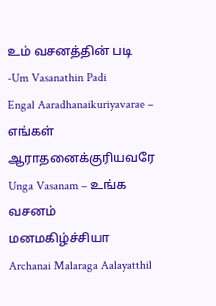உம் வசனத்தின் படி -Um Vasanathin Padi
Engal Aaradhanaikuriyavarae – எங்கள் ஆராதனைக்குரியவரே
Unga Vasanam – உங்க வசனம் மனமகிழ்ச்சியா
Archanai Malaraga Aalayatthil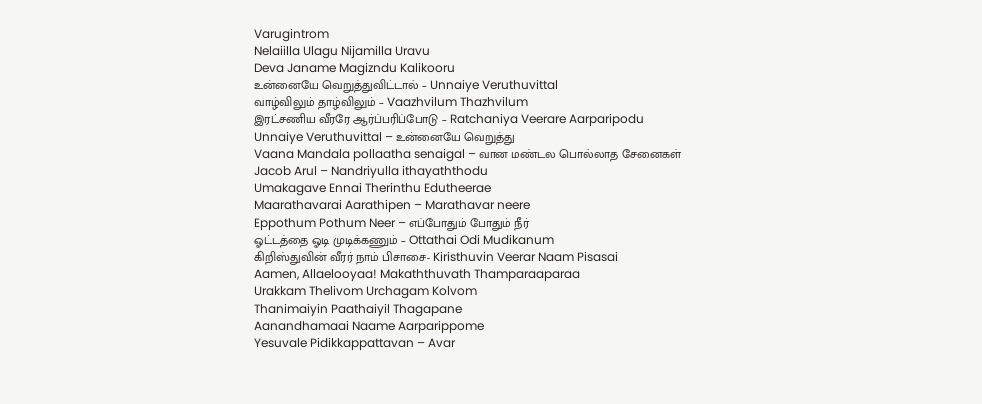Varugintrom
Nelaiilla Ulagu Nijamilla Uravu
Deva Janame Magizndu Kalikooru
உன்னையே வெறுத்துவிட்டால் – Unnaiye Veruthuvittal
வாழ்விலும் தாழ்விலும் – Vaazhvilum Thazhvilum
இரட்சணிய வீரரே ஆர்ப்பரிப்போடு – Ratchaniya Veerare Aarparipodu
Unnaiye Veruthuvittal – உன்னையே வெறுத்து
Vaana Mandala pollaatha senaigal – வான மண்டல பொல்லாத சேனைகள்
Jacob Arul – Nandriyulla ithayaththodu
Umakagave Ennai Therinthu Edutheerae
Maarathavarai Aarathipen – Marathavar neere
Eppothum Pothum Neer – எப்போதும் போதும் நீர்
ஓட்டத்தை ஓடி முடிக்கணும் – Ottathai Odi Mudikanum
கிறிஸ்துவின் வீரர் நாம் பிசாசை- Kiristhuvin Veerar Naam Pisasai
Aamen, Allaelooyaa! Makaththuvath Thamparaaparaa
Urakkam Thelivom Urchagam Kolvom
Thanimaiyin Paathaiyil Thagapane
Aanandhamaai Naame Aarparippome
Yesuvale Pidikkappattavan – Avar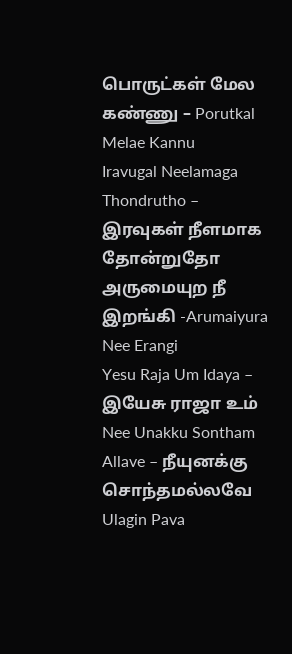பொருட்கள் மேல கண்ணு – Porutkal Melae Kannu
Iravugal Neelamaga Thondrutho – இரவுகள் நீளமாக தோன்றுதோ
அருமையுற நீ இறங்கி -Arumaiyura Nee Erangi
Yesu Raja Um Idaya – இயேசு ராஜா உம்
Nee Unakku Sontham Allave – நீயுனக்கு சொந்தமல்லவே
Ulagin Pava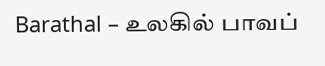Barathal – உலகில் பாவப்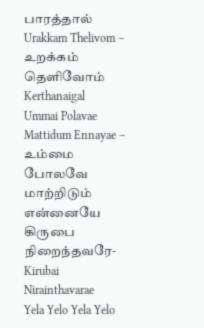பாரத்தால்
Urakkam Thelivom – உறக்கம் தெளிவோம் Kerthanaigal
Ummai Polavae Mattidum Ennayae – உம்மை போலவே மாற்றிடும் என்னையே
கிருபை நிறைந்தவரே-Kirubai Nirainthavarae
Yela Yelo Yela Yelo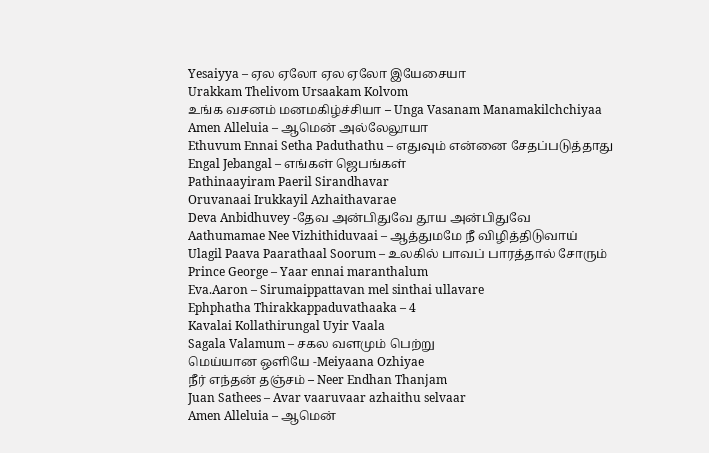Yesaiyya – ஏல ஏலோ ஏல ஏலோ இயேசையா
Urakkam Thelivom Ursaakam Kolvom
உங்க வசனம் மனமகிழ்ச்சியா – Unga Vasanam Manamakilchchiyaa
Amen Alleluia – ஆமென் அல்லேலூயா
Ethuvum Ennai Setha Paduthathu – எதுவும் என்னை சேதப்படுத்தாது
Engal Jebangal – எங்கள் ஜெபங்கள்
Pathinaayiram Paeril Sirandhavar
Oruvanaai Irukkayil Azhaithavarae
Deva Anbidhuvey -தேவ அன்பிதுவே தூய அன்பிதுவே
Aathumamae Nee Vizhithiduvaai – ஆத்துமமே நீ விழித்திடுவாய்
Ulagil Paava Paarathaal Soorum – உலகில் பாவப் பாரத்தால் சோரும்
Prince George – Yaar ennai maranthalum
Eva.Aaron – Sirumaippattavan mel sinthai ullavare
Ephphatha Thirakkappaduvathaaka – 4
Kavalai Kollathirungal Uyir Vaala
Sagala Valamum – சகல வளமும் பெற்று
மெய்யான ஒளியே -Meiyaana Ozhiyae
நீர் எந்தன் தஞ்சம் – Neer Endhan Thanjam
Juan Sathees – Avar vaaruvaar azhaithu selvaar
Amen Alleluia – ஆமென்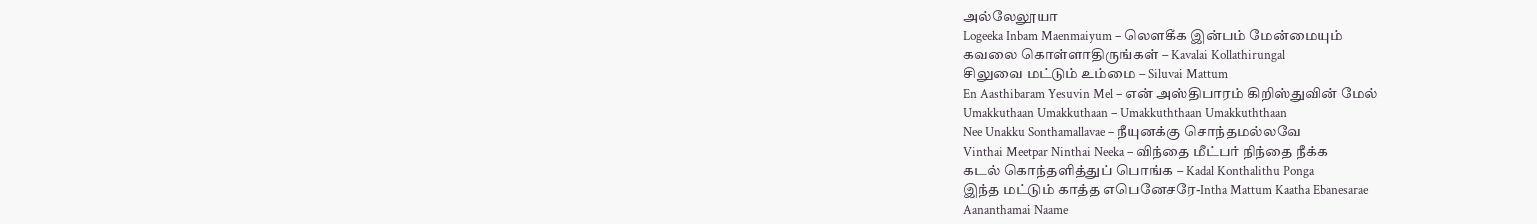அல்லேலூயா
Logeeka Inbam Maenmaiyum – லௌகீக இன்பம் மேன்மையும்
கவலை கொள்ளாதிருங்கள் – Kavalai Kollathirungal
சிலுவை மட்டும் உம்மை – Siluvai Mattum
En Aasthibaram Yesuvin Mel – என் அஸ்திபாரம் கிறிஸ்துவின் மேல்
Umakkuthaan Umakkuthaan – Umakkuththaan Umakkuththaan
Nee Unakku Sonthamallavae – நீயுனக்கு சொந்தமல்லவே
Vinthai Meetpar Ninthai Neeka – விந்தை மீட்பர் நிந்தை நீக்க
கடல் கொந்தளித்துப் பொங்க – Kadal Konthalithu Ponga
இந்த மட்டும் காத்த எபெனேசரே-Intha Mattum Kaatha Ebanesarae
Aananthamai Naame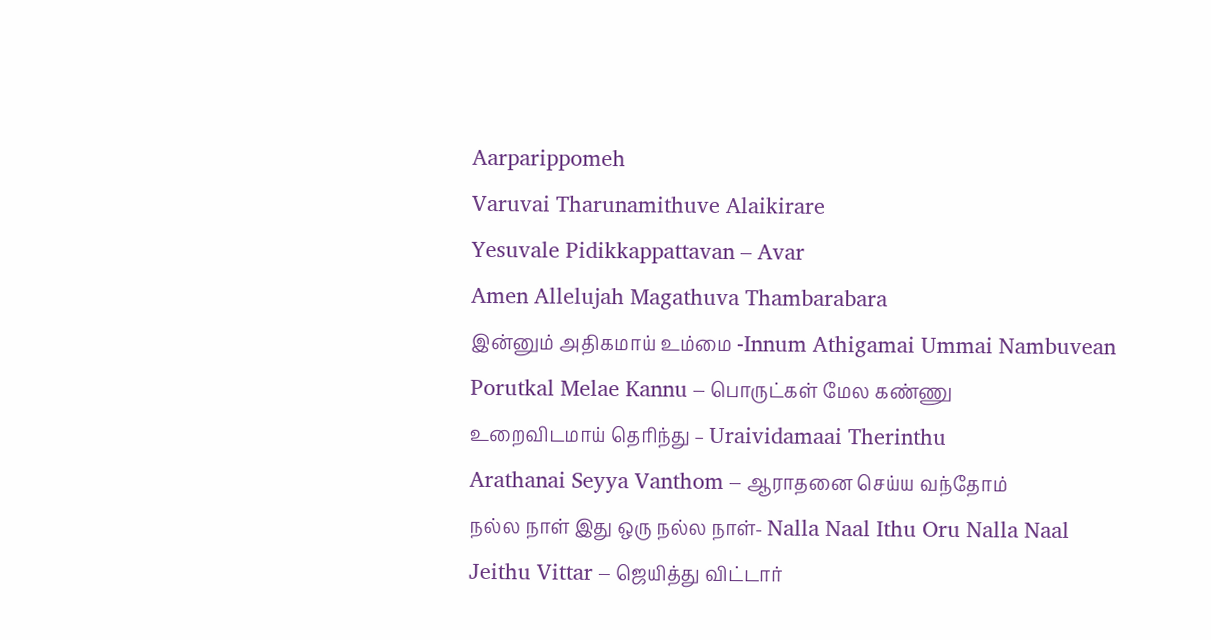Aarparippomeh
Varuvai Tharunamithuve Alaikirare
Yesuvale Pidikkappattavan – Avar
Amen Allelujah Magathuva Thambarabara
இன்னும் அதிகமாய் உம்மை -Innum Athigamai Ummai Nambuvean
Porutkal Melae Kannu – பொருட்கள் மேல கண்ணு
உறைவிடமாய் தெரிந்து – Uraividamaai Therinthu
Arathanai Seyya Vanthom – ஆராதனை செய்ய வந்தோம்
நல்ல நாள் இது ஒரு நல்ல நாள்- Nalla Naal Ithu Oru Nalla Naal
Jeithu Vittar – ஜெயித்து விட்டார்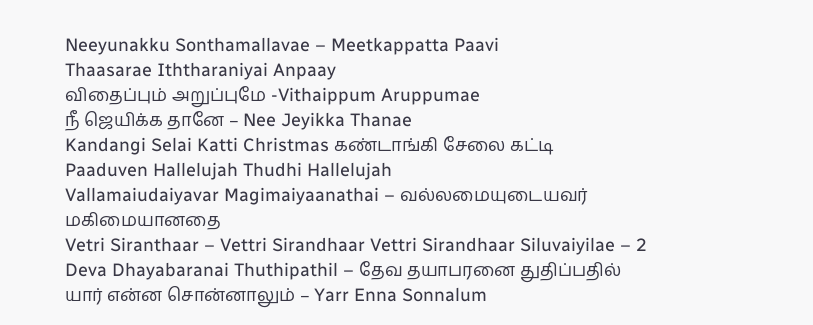Neeyunakku Sonthamallavae – Meetkappatta Paavi
Thaasarae Iththaraniyai Anpaay
விதைப்பும் அறுப்புமே -Vithaippum Aruppumae
நீ ஜெயிக்க தானே – Nee Jeyikka Thanae
Kandangi Selai Katti Christmas கண்டாங்கி சேலை கட்டி
Paaduven Hallelujah Thudhi Hallelujah
Vallamaiudaiyavar Magimaiyaanathai – வல்லமையுடையவர் மகிமையானதை
Vetri Siranthaar – Vettri Sirandhaar Vettri Sirandhaar Siluvaiyilae – 2
Deva Dhayabaranai Thuthipathil – தேவ தயாபரனை துதிப்பதில்
யார் என்ன சொன்னாலும் – Yarr Enna Sonnalum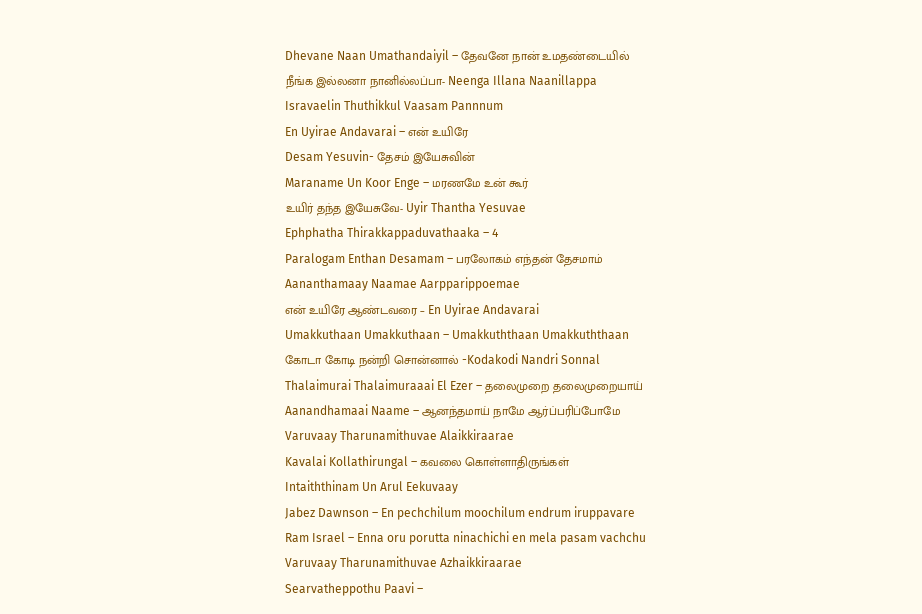Dhevane Naan Umathandaiyil – தேவனே நான் உமதண்டையில்
நீங்க இல்லனா நானில்லப்பா- Neenga Illana Naanillappa
Isravaelin Thuthikkul Vaasam Pannnum
En Uyirae Andavarai – என் உயிரே
Desam Yesuvin- தேசம் இயேசுவின்
Maraname Un Koor Enge – மரணமே உன் கூர்
உயிர் தந்த இயேசுவே- Uyir Thantha Yesuvae
Ephphatha Thirakkappaduvathaaka – 4
Paralogam Enthan Desamam – பரலோகம் எந்தன் தேசமாம்
Aananthamaay Naamae Aarpparippoemae
என் உயிரே ஆண்டவரை – En Uyirae Andavarai
Umakkuthaan Umakkuthaan – Umakkuththaan Umakkuththaan
கோடா கோடி நன்றி சொன்னால் -Kodakodi Nandri Sonnal
Thalaimurai Thalaimuraaai El Ezer – தலைமுறை தலைமுறையாய்
Aanandhamaai Naame – ஆனந்தமாய் நாமே ஆர்ப்பரிப்போமே
Varuvaay Tharunamithuvae Alaikkiraarae
Kavalai Kollathirungal – கவலை கொள்ளாதிருங்கள்
Intaiththinam Un Arul Eekuvaay
Jabez Dawnson – En pechchilum moochilum endrum iruppavare
Ram Israel – Enna oru porutta ninachichi en mela pasam vachchu
Varuvaay Tharunamithuvae Azhaikkiraarae
Searvatheppothu Paavi –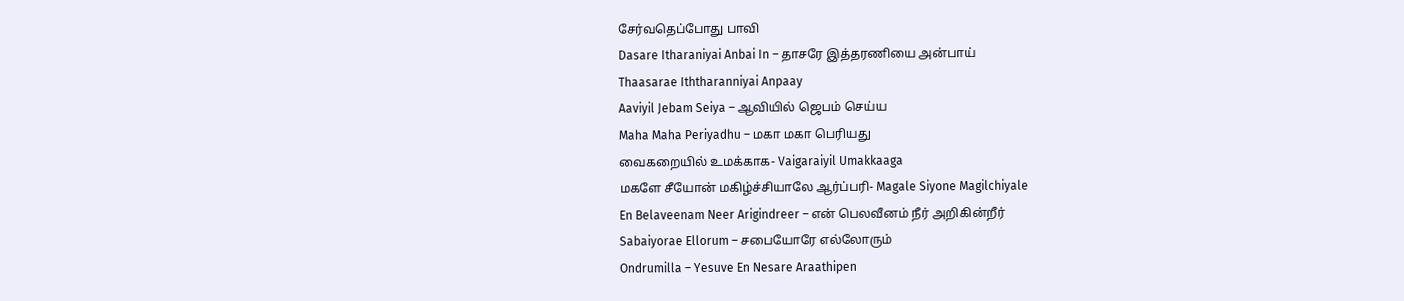சேர்வதெப்போது பாவி
Dasare Itharaniyai Anbai In – தாசரே இத்தரணியை அன்பாய்
Thaasarae Iththaranniyai Anpaay
Aaviyil Jebam Seiya – ஆவியில் ஜெபம் செய்ய
Maha Maha Periyadhu – மகா மகா பெரியது
வைகறையில் உமக்காக- Vaigaraiyil Umakkaaga
மகளே சீயோன் மகிழ்ச்சியாலே ஆர்ப்பரி- Magale Siyone Magilchiyale
En Belaveenam Neer Arigindreer – என் பெலவீனம் நீர் அறிகின்றீர்
Sabaiyorae Ellorum – சபையோரே எல்லோரும்
Ondrumilla – Yesuve En Nesare Araathipen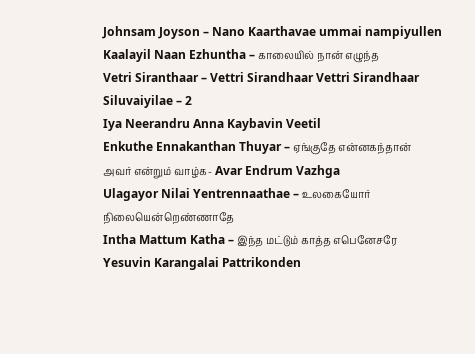Johnsam Joyson – Nano Kaarthavae ummai nampiyullen
Kaalayil Naan Ezhuntha – காலையில் நான் எழுந்த
Vetri Siranthaar – Vettri Sirandhaar Vettri Sirandhaar Siluvaiyilae – 2
Iya Neerandru Anna Kaybavin Veetil
Enkuthe Ennakanthan Thuyar – ஏங்குதே என்னகந்தான்
அவர் என்றும் வாழ்க- Avar Endrum Vazhga
Ulagayor Nilai Yentrennaathae – உலகையோர் நிலையென்றெண்ணாதே
Intha Mattum Katha – இந்த மட்டும் காத்த எபெனேசரே
Yesuvin Karangalai Pattrikonden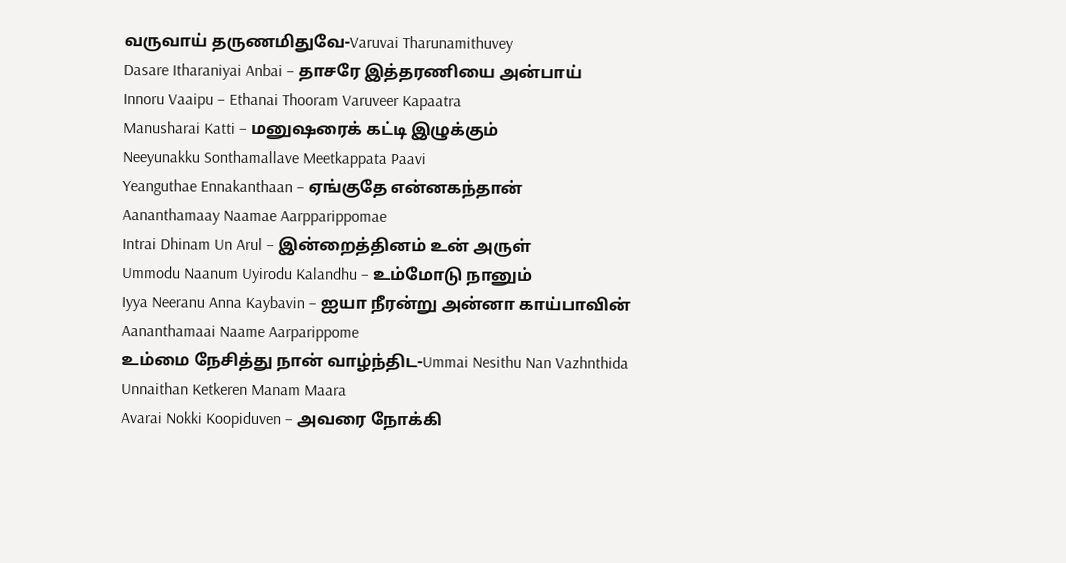வருவாய் தருணமிதுவே-Varuvai Tharunamithuvey
Dasare Itharaniyai Anbai – தாசரே இத்தரணியை அன்பாய்
Innoru Vaaipu – Ethanai Thooram Varuveer Kapaatra
Manusharai Katti – மனுஷரைக் கட்டி இழுக்கும்
Neeyunakku Sonthamallave Meetkappata Paavi
Yeanguthae Ennakanthaan – ஏங்குதே என்னகந்தான்
Aananthamaay Naamae Aarpparippomae
Intrai Dhinam Un Arul – இன்றைத்தினம் உன் அருள்
Ummodu Naanum Uyirodu Kalandhu – உம்மோடு நானும்
Iyya Neeranu Anna Kaybavin – ஐயா நீரன்று அன்னா காய்பாவின்
Aananthamaai Naame Aarparippome
உம்மை நேசித்து நான் வாழ்ந்திட-Ummai Nesithu Nan Vazhnthida
Unnaithan Ketkeren Manam Maara
Avarai Nokki Koopiduven – அவரை நோக்கி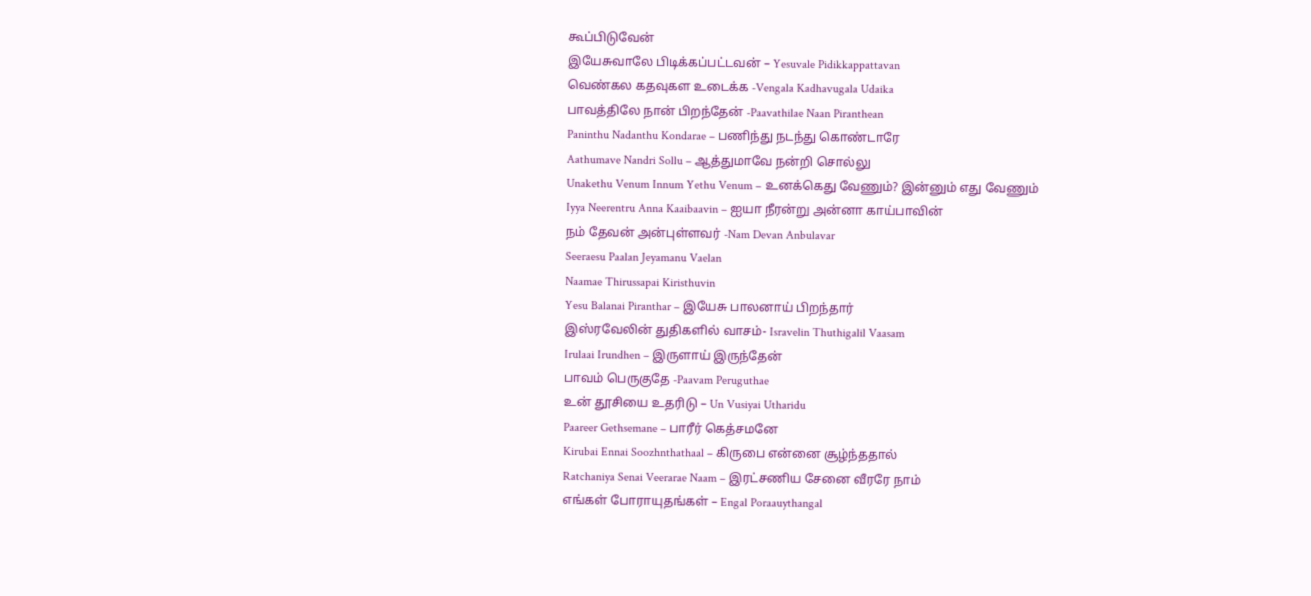கூப்பிடுவேன்
இயேசுவாலே பிடிக்கப்பட்டவன் – Yesuvale Pidikkappattavan
வெண்கல கதவுகள உடைக்க -Vengala Kadhavugala Udaika
பாவத்திலே நான் பிறந்தேன் -Paavathilae Naan Piranthean
Paninthu Nadanthu Kondarae – பணிந்து நடந்து கொண்டாரே
Aathumave Nandri Sollu – ஆத்துமாவே நன்றி சொல்லு
Unakethu Venum Innum Yethu Venum – உனக்கெது வேணும்? இன்னும் எது வேணும்
Iyya Neerentru Anna Kaaibaavin – ஐயா நீரன்று அன்னா காய்பாவின்
நம் தேவன் அன்புள்ளவர் -Nam Devan Anbulavar
Seeraesu Paalan Jeyamanu Vaelan
Naamae Thirussapai Kiristhuvin
Yesu Balanai Piranthar – இயேசு பாலனாய் பிறந்தார்
இஸ்ரவேலின் துதிகளில் வாசம்- Isravelin Thuthigalil Vaasam
Irulaai Irundhen – இருளாய் இருந்தேன்
பாவம் பெருகுதே -Paavam Peruguthae
உன் தூசியை உதரிடு – Un Vusiyai Utharidu
Paareer Gethsemane – பாரீர் கெத்சமனே
Kirubai Ennai Soozhnthathaal – கிருபை என்னை சூழ்ந்ததால்
Ratchaniya Senai Veerarae Naam – இரட்சணிய சேனை வீரரே நாம்
எங்கள் போராயுதங்கள் – Engal Poraauythangal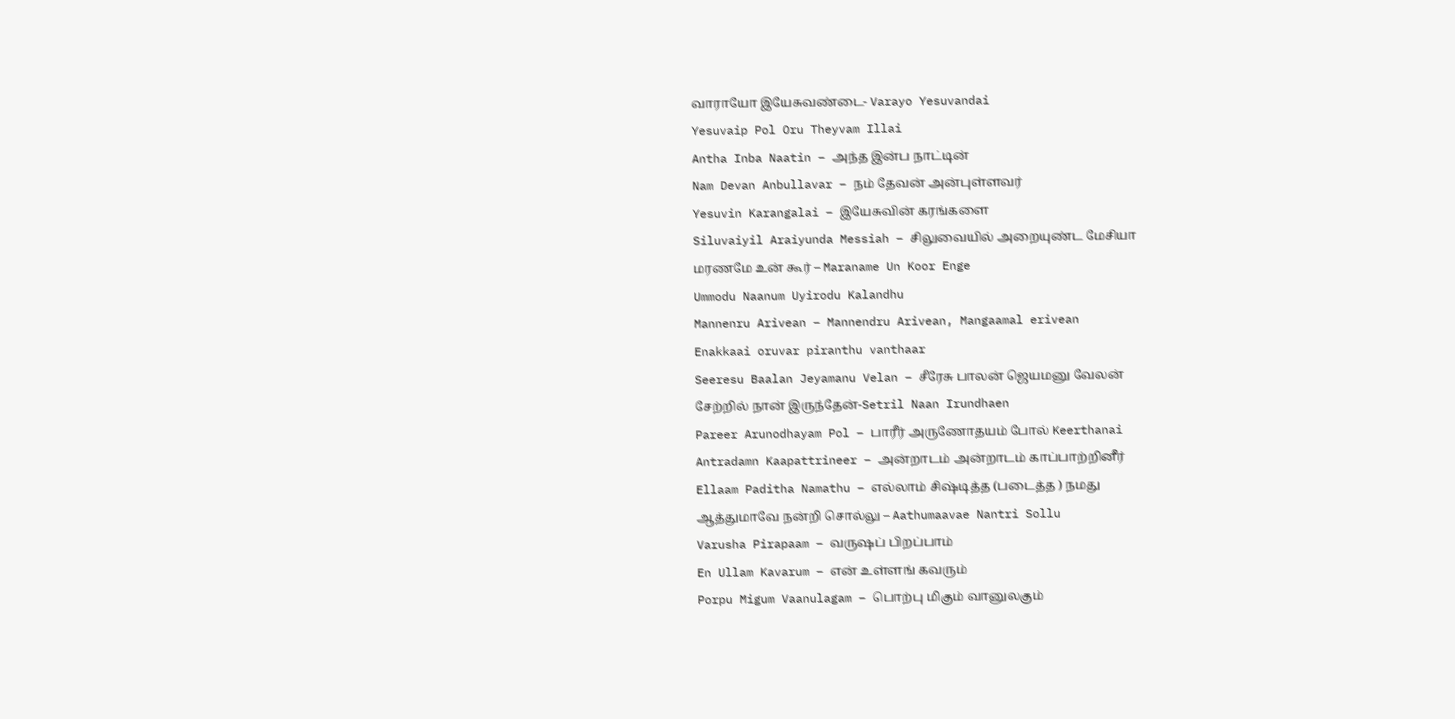வாராயோ இயேசுவண்டை- Varayo Yesuvandai
Yesuvaip Pol Oru Theyvam Illai
Antha Inba Naatin – அந்த இன்ப நாட்டின்
Nam Devan Anbullavar – நம் தேவன் அன்புள்ளவர்
Yesuvin Karangalai – இயேசுவின் கரங்களை
Siluvaiyil Araiyunda Messiah – சிலுவையில் அறையுண்ட மேசியா
மரணமே உன் கூர் – Maraname Un Koor Enge
Ummodu Naanum Uyirodu Kalandhu
Mannenru Arivean – Mannendru Arivean, Mangaamal erivean
Enakkaai oruvar piranthu vanthaar
Seeresu Baalan Jeyamanu Velan – சீரேசு பாலன் ஜெயமனு வேலன்
சேற்றில் நான் இருந்தேன்-Setril Naan Irundhaen
Pareer Arunodhayam Pol – பாரீர் அருணோதயம் போல் Keerthanai
Antradamn Kaapattrineer – அன்றாடம் அன்றாடம் காப்பாற்றினீர்
Ellaam Paditha Namathu – எல்லாம் சிஷ்டித்த (படைத்த ) நமது
ஆத்துமாவே நன்றி சொல்லு – Aathumaavae Nantri Sollu
Varusha Pirapaam – வருஷப் பிறப்பாம்
En Ullam Kavarum – என் உள்ளங் கவரும்
Porpu Migum Vaanulagam – பொற்பு மிகும் வானுலகும்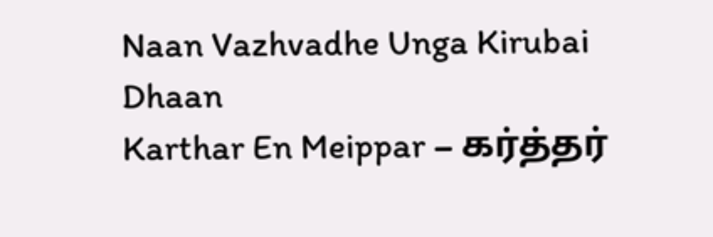Naan Vazhvadhe Unga Kirubai Dhaan
Karthar En Meippar – கர்த்தர்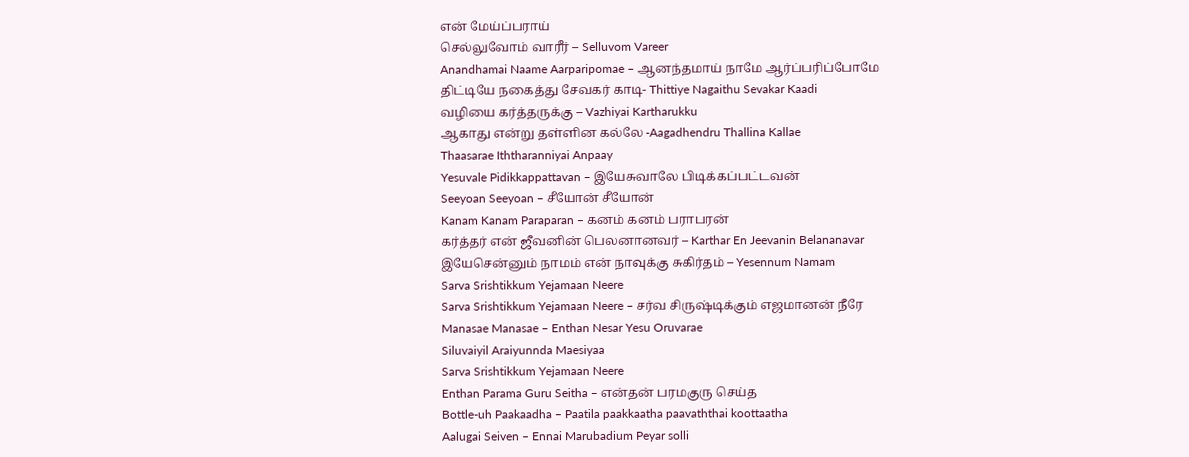என் மேய்ப்பராய்
செல்லுவோம் வாரீர் – Selluvom Vareer
Anandhamai Naame Aarparipomae – ஆனந்தமாய் நாமே ஆர்ப்பரிப்போமே
திட்டியே நகைத்து சேவகர் காடி- Thittiye Nagaithu Sevakar Kaadi
வழியை கர்த்தருக்கு – Vazhiyai Kartharukku
ஆகாது என்று தள்ளின கல்லே -Aagadhendru Thallina Kallae
Thaasarae Iththaranniyai Anpaay
Yesuvale Pidikkappattavan – இயேசுவாலே பிடிக்கப்பட்டவன்
Seeyoan Seeyoan – சீயோன் சீயோன்
Kanam Kanam Paraparan – கனம் கனம் பராபரன்
கர்த்தர் என் ஜீவனின் பெலனானவர் – Karthar En Jeevanin Belananavar
இயேசென்னும் நாமம் என் நாவுக்கு சுகிர்தம் – Yesennum Namam
Sarva Srishtikkum Yejamaan Neere
Sarva Srishtikkum Yejamaan Neere – சர்வ சிருஷ்டிக்கும் எஜமானன் நீரே
Manasae Manasae – Enthan Nesar Yesu Oruvarae
Siluvaiyil Araiyunnda Maesiyaa
Sarva Srishtikkum Yejamaan Neere
Enthan Parama Guru Seitha – என்தன் பரமகுரு செய்த
Bottle-uh Paakaadha – Paatila paakkaatha paavaththai koottaatha
Aalugai Seiven – Ennai Marubadium Peyar solli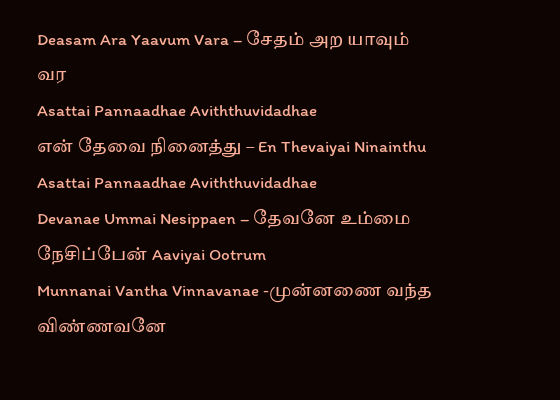Deasam Ara Yaavum Vara – சேதம் அற யாவும் வர
Asattai Pannaadhae Aviththuvidadhae
என் தேவை நினைத்து – En Thevaiyai Ninainthu
Asattai Pannaadhae Aviththuvidadhae
Devanae Ummai Nesippaen – தேவனே உம்மை நேசிப்பேன் Aaviyai Ootrum
Munnanai Vantha Vinnavanae -முன்னணை வந்த விண்ணவனே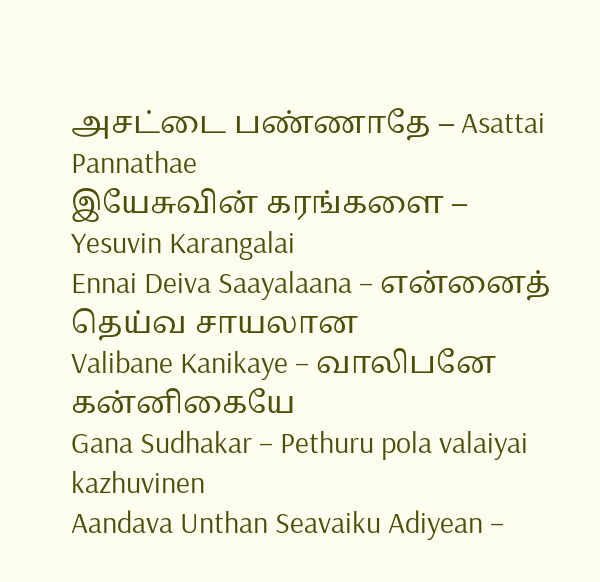அசட்டை பண்ணாதே – Asattai Pannathae
இயேசுவின் கரங்களை – Yesuvin Karangalai
Ennai Deiva Saayalaana – என்னைத் தெய்வ சாயலான
Valibane Kanikaye – வாலிபனே கன்னிகையே
Gana Sudhakar – Pethuru pola valaiyai kazhuvinen
Aandava Unthan Seavaiku Adiyean –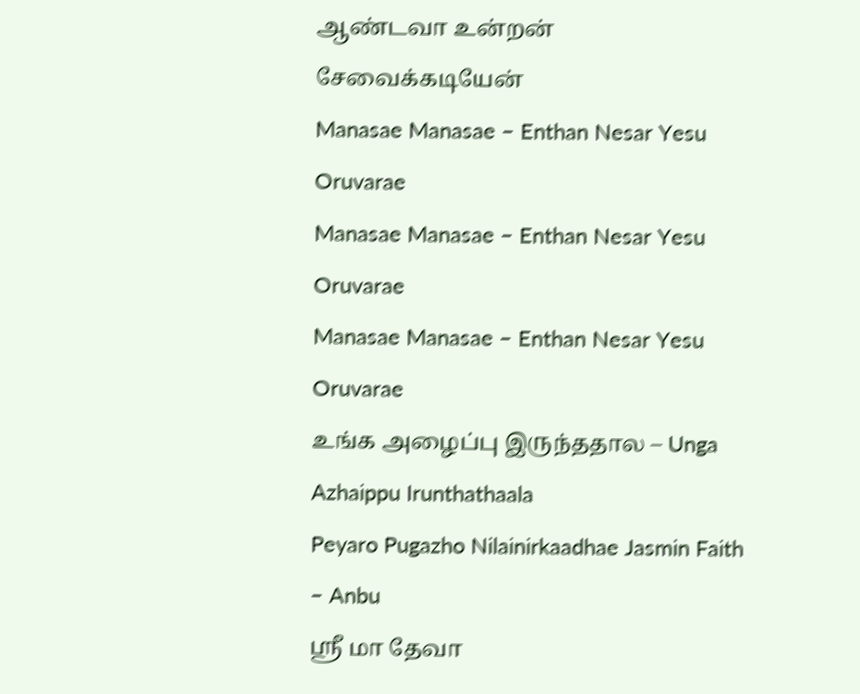ஆண்டவா உன்றன் சேவைக்கடியேன்
Manasae Manasae – Enthan Nesar Yesu Oruvarae
Manasae Manasae – Enthan Nesar Yesu Oruvarae
Manasae Manasae – Enthan Nesar Yesu Oruvarae
உங்க அழைப்பு இருந்ததால – Unga Azhaippu Irunthathaala
Peyaro Pugazho Nilainirkaadhae Jasmin Faith – Anbu
ஸ்ரீ மா தேவா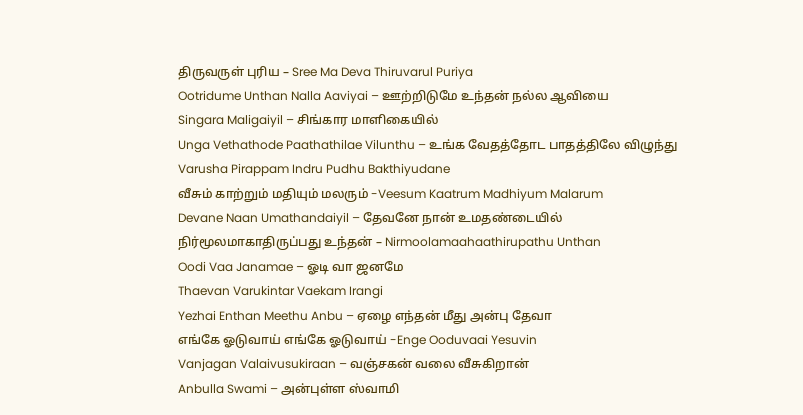திருவருள் புரிய – Sree Ma Deva Thiruvarul Puriya
Ootridume Unthan Nalla Aaviyai – ஊற்றிடுமே உந்தன் நல்ல ஆவியை
Singara Maligaiyil – சிங்கார மாளிகையில்
Unga Vethathode Paathathilae Vilunthu – உங்க வேதத்தோட பாதத்திலே விழுந்து
Varusha Pirappam Indru Pudhu Bakthiyudane
வீசும் காற்றும் மதியும் மலரும் -Veesum Kaatrum Madhiyum Malarum
Devane Naan Umathandaiyil – தேவனே நான் உமதண்டையில்
நிர்மூலமாகாதிருப்பது உந்தன் – Nirmoolamaahaathirupathu Unthan
Oodi Vaa Janamae – ஓடி வா ஜனமே
Thaevan Varukintar Vaekam Irangi
Yezhai Enthan Meethu Anbu – ஏழை எந்தன் மீது அன்பு தேவா
எங்கே ஓடுவாய் எங்கே ஓடுவாய் -Enge Ooduvaai Yesuvin
Vanjagan Valaivusukiraan – வஞ்சகன் வலை வீசுகிறான்
Anbulla Swami – அன்புள்ள ஸ்வாமி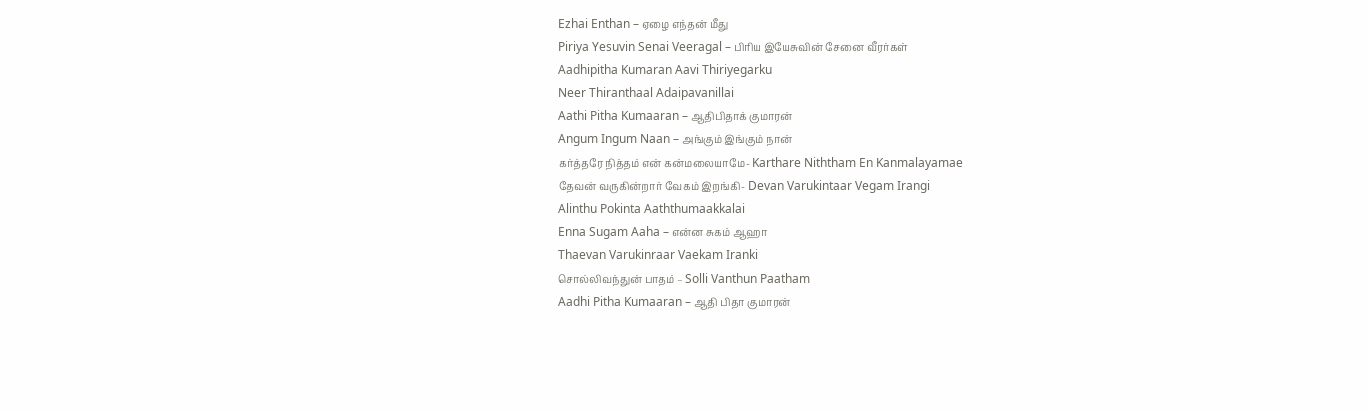Ezhai Enthan – ஏழை எந்தன் மீது
Piriya Yesuvin Senai Veeragal – பிரிய இயேசுவின் சேனை வீரர்கள்
Aadhipitha Kumaran Aavi Thiriyegarku
Neer Thiranthaal Adaipavanillai
Aathi Pitha Kumaaran – ஆதிபிதாக் குமாரன்
Angum Ingum Naan – அங்கும் இங்கும் நான்
கர்த்தரே நித்தம் என் கன்மலையாமே- Karthare Niththam En Kanmalayamae
தேவன் வருகின்றார் வேகம் இறங்கி- Devan Varukintaar Vegam Irangi
Alinthu Pokinta Aaththumaakkalai
Enna Sugam Aaha – என்ன சுகம் ஆஹா
Thaevan Varukinraar Vaekam Iranki
சொல்லிவந்துன் பாதம் – Solli Vanthun Paatham
Aadhi Pitha Kumaaran – ஆதி பிதா குமாரன்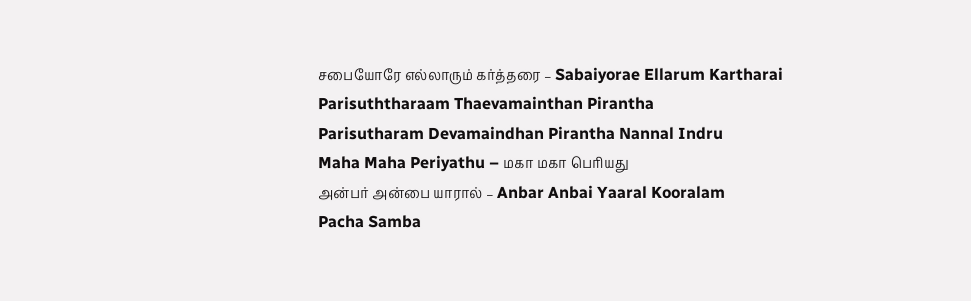சபையோரே எல்லாரும் கர்த்தரை – Sabaiyorae Ellarum Kartharai
Parisuththaraam Thaevamainthan Pirantha
Parisutharam Devamaindhan Pirantha Nannal Indru
Maha Maha Periyathu – மகா மகா பெரியது
அன்பர் அன்பை யாரால் – Anbar Anbai Yaaral Kooralam
Pacha Samba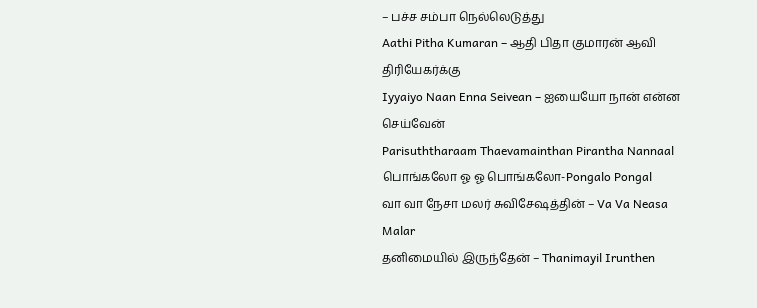– பச்ச சம்பா நெல்லெடுத்து
Aathi Pitha Kumaran – ஆதி பிதா குமாரன் ஆவி திரியேகர்க்கு
Iyyaiyo Naan Enna Seivean – ஐயையோ நான் என்ன செய்வேன்
Parisuththaraam Thaevamainthan Pirantha Nannaal
பொங்கலோ ஓ ஓ பொங்கலோ-Pongalo Pongal
வா வா நேசா மலர் சுவிசேஷத்தின் – Va Va Neasa Malar
தனிமையில் இருந்தேன் – Thanimayil Irunthen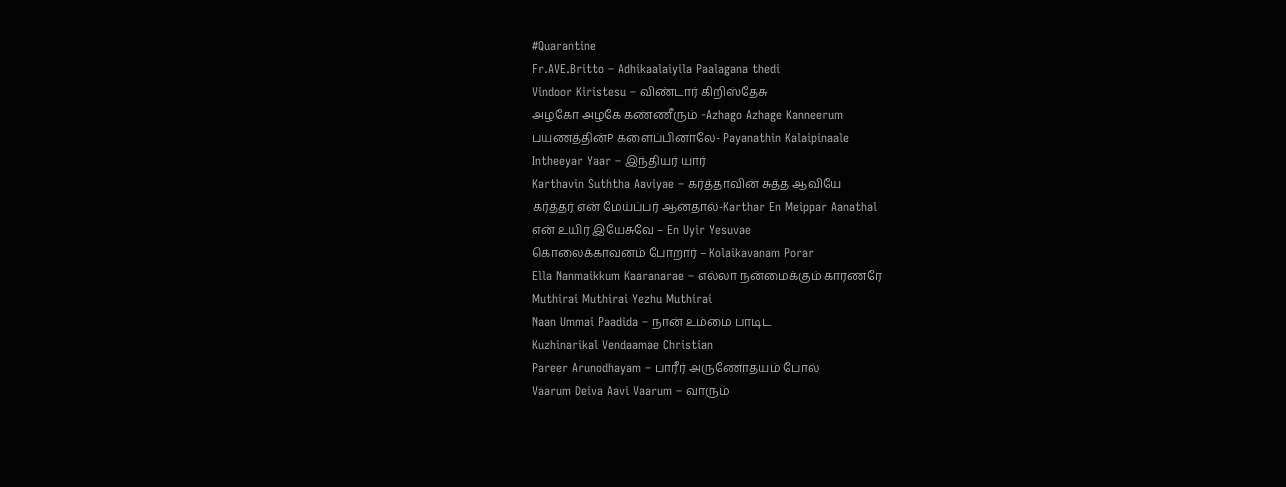#Quarantine
Fr.AVE.Britto – Adhikaalaiyila Paalagana thedi
Vindoor Kiristesu – விண்டார் கிறிஸ்தேசு
அழகோ அழகே கண்ணீரும் -Azhago Azhage Kanneerum
பயணத்தின்P களைப்பினாலே- Payanathin Kalaipinaale
Intheeyar Yaar – இந்தியர் யார்
Karthavin Suththa Aaviyae – கர்த்தாவின் சுத்த ஆவியே
கர்த்தர் என் மேய்ப்பர் ஆனதால்-Karthar En Meippar Aanathal
என் உயிர் இயேசுவே – En Uyir Yesuvae
கொலைக்காவனம் போறார் – Kolaikavanam Porar
Ella Nanmaikkum Kaaranarae – எல்லா நன்மைக்கும் காரணரே
Muthirai Muthirai Yezhu Muthirai
Naan Ummai Paadida – நான் உம்மை பாடிட
Kuzhinarikal Vendaamae Christian
Pareer Arunodhayam – பாரீர் அருணோதயம் போல்
Vaarum Deiva Aavi Vaarum – வாரும்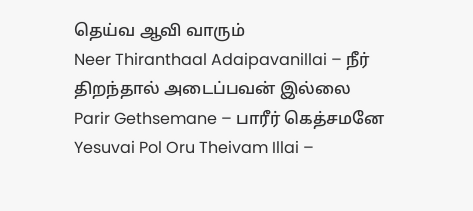தெய்வ ஆவி வாரும்
Neer Thiranthaal Adaipavanillai – நீர் திறந்தால் அடைப்பவன் இல்லை
Parir Gethsemane – பாரீர் கெத்சமனே
Yesuvai Pol Oru Theivam Illai –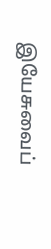இயேசுவைப்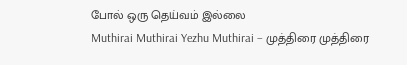போல் ஒரு தெய்வம் இல்லை
Muthirai Muthirai Yezhu Muthirai – முத்திரை முத்திரை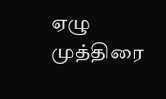ஏழு முத்திரை